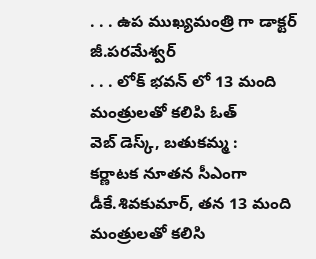. . . ఉప ముఖ్యమంత్రి గా డాక్టర్ జీ.పరమేశ్వర్
. . . లోక్ భవన్ లో 13 మంది మంత్రులతో కలిపి ఓత్
వెబ్ డెస్క్, బతుకమ్మ :
కర్ణాటక నూతన సీఎంగా డీకే.శివకుమార్, తన 13 మంది మంత్రులతో కలిసి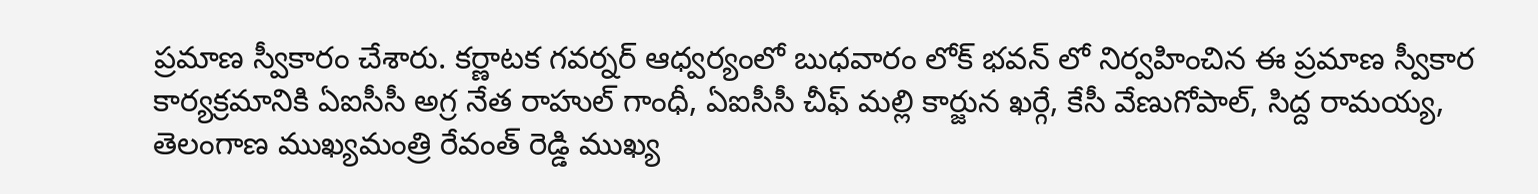ప్రమాణ స్వీకారం చేశారు. కర్ణాటక గవర్నర్ ఆధ్వర్యంలో బుధవారం లోక్ భవన్ లో నిర్వహించిన ఈ ప్రమాణ స్వీకార కార్యక్రమానికి ఏఐసీసీ అగ్ర నేత రాహుల్ గాంధీ, ఏఐసీసీ చీఫ్ మల్లి కార్జున ఖర్గే, కేసీ వేణుగోపాల్, సిద్ద రామయ్య, తెలంగాణ ముఖ్యమంత్రి రేవంత్ రెడ్డి ముఖ్య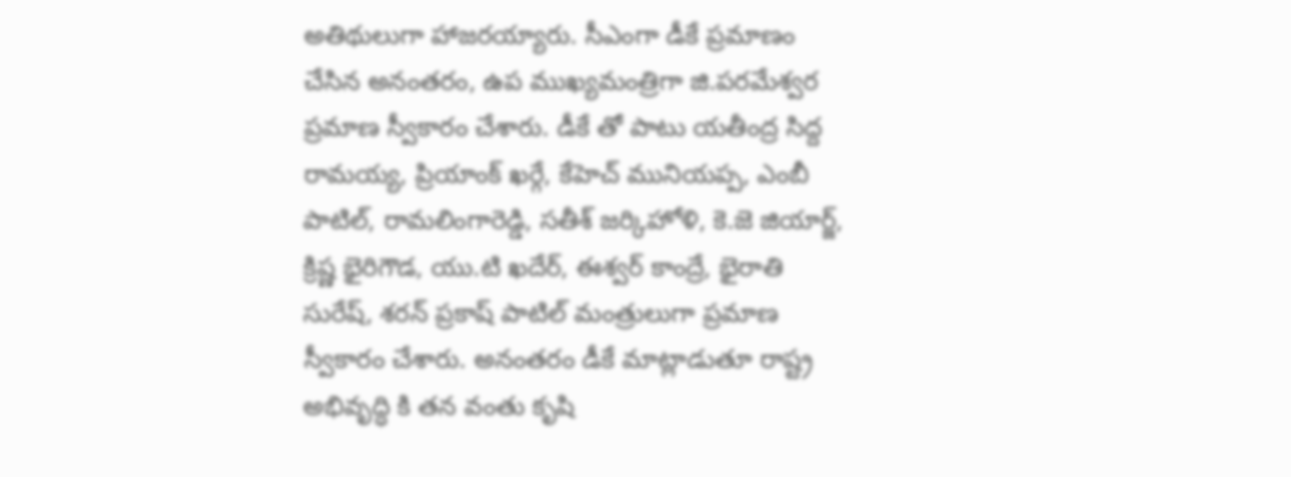అతిథులుగా హాజరయ్యారు. సీఎంగా డీకే ప్రమాణం చేసిన అనంతరం, ఉప ముఖ్యమంత్రిగా జి.పరమేశ్వర ప్రమాణ స్వీకారం చేశారు. డీకే తో పాటు యతీంద్ర సిద్ద రామయ్య, ప్రియాంక్ ఖర్గే, కేహెచ్ మునియప్ప, ఎంబీ పాటిల్, రామలింగారెడ్డి, సతీశ్ జర్కిహోళి, కె.జె జియార్జ్, క్రిష్ణ భైరిగౌడ, యు.టి ఖదేర్, ఈశ్వర్ కాంద్రే, భైరాతి సురేష్, శరన్ ప్రకాష్ పాటిల్ మంత్రులుగా ప్రమాణ స్వీకారం చేశారు. అనంతరం డీకే మాట్లాడుతూ రాష్ట్ర అభివృద్ధి కి తన వంతు కృషి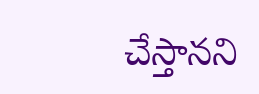చేస్తానని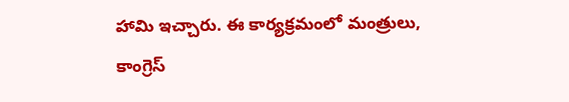హామి ఇచ్చారు. ఈ కార్యక్రమంలో మంత్రులు, కాంగ్రెస్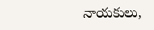నాయకులు,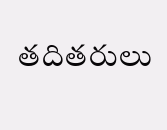తదితరులు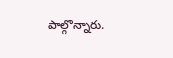పాల్గొన్నారు.